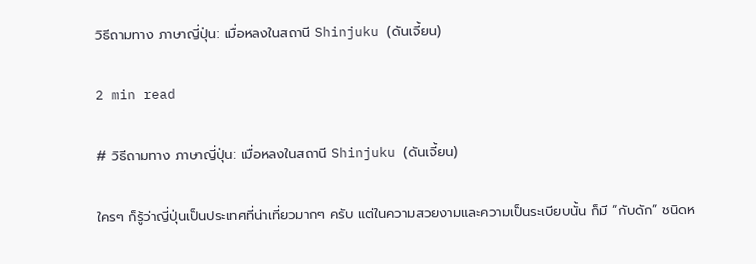วิธีถามทาง ภาษาญี่ปุ่น: เมื่อหลงในสถานี Shinjuku (ดันเจี้ยน)

2 min read

# วิธีถามทาง ภาษาญี่ปุ่น: เมื่อหลงในสถานี Shinjuku (ดันเจี้ยน)

ใครๆ ก็รู้ว่าญี่ปุ่นเป็นประเทศที่น่าเที่ยวมากๆ ครับ แต่ในความสวยงามและความเป็นระเบียบนั้น ก็มี “กับดัก” ชนิดห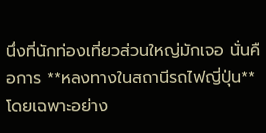นึ่งที่นักท่องเที่ยวส่วนใหญ่มักเจอ นั่นคือการ **หลงทางในสถานีรถไฟญี่ปุ่น** โดยเฉพาะอย่าง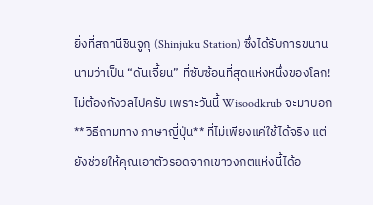ยิ่งที่สถานีชินจูกุ (Shinjuku Station) ซึ่งได้รับการขนานนามว่าเป็น “ดันเจี้ยน” ที่ซับซ้อนที่สุดแห่งหนึ่งของโลก! ไม่ต้องกังวลไปครับ เพราะวันนี้ Wisoodkrub จะมาบอก **วิธีถามทาง ภาษาญี่ปุ่น** ที่ไม่เพียงแค่ใช้ได้จริง แต่ยังช่วยให้คุณเอาตัวรอดจากเขาวงกตแห่งนี้ได้อ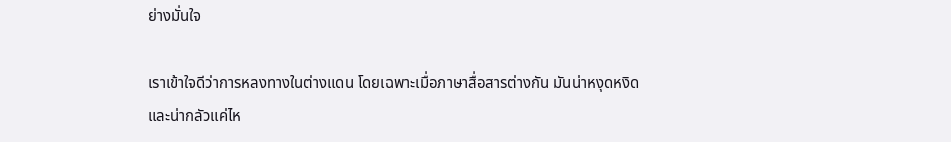ย่างมั่นใจ

เราเข้าใจดีว่าการหลงทางในต่างแดน โดยเฉพาะเมื่อภาษาสื่อสารต่างกัน มันน่าหงุดหงิดและน่ากลัวแค่ไห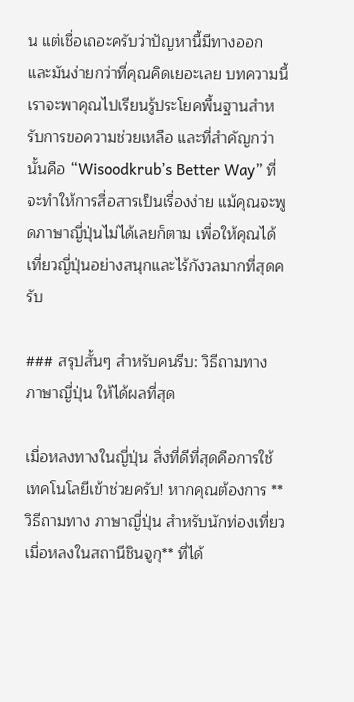น แต่เชื่อเถอะครับว่าปัญหานี้มีทางออก และมันง่ายกว่าที่คุณคิดเยอะเลย บทความนี้เราจะพาคุณไปเรียนรู้ประโยคพื้นฐานสำหรับการขอความช่วยเหลือ และที่สำคัญกว่านั้นคือ “Wisoodkrub’s Better Way” ที่จะทำให้การสื่อสารเป็นเรื่องง่าย แม้คุณจะพูดภาษาญี่ปุ่นไม่ได้เลยก็ตาม เพื่อให้คุณได้เที่ยวญี่ปุ่นอย่างสนุกและไร้กังวลมากที่สุดครับ

### สรุปสั้นๆ สำหรับคนรีบ: วิธีถามทาง ภาษาญี่ปุ่น ให้ได้ผลที่สุด

เมื่อหลงทางในญี่ปุ่น สิ่งที่ดีที่สุดคือการใช้เทคโนโลยีเข้าช่วยครับ! หากคุณต้องการ **วิธีถามทาง ภาษาญี่ปุ่น สำหรับนักท่องเที่ยว เมื่อหลงในสถานีชินจูกุ** ที่ได้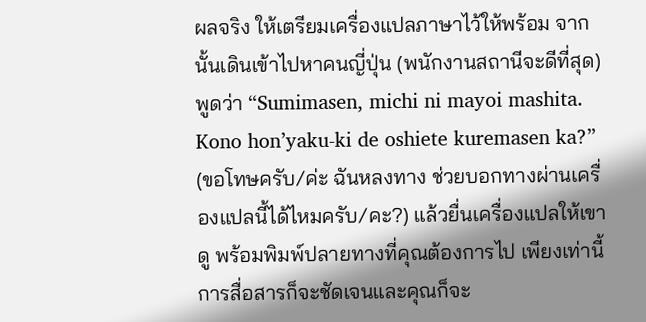ผลจริง ให้เตรียมเครื่องแปลภาษาไว้ให้พร้อม จากนั้นเดินเข้าไปหาคนญี่ปุ่น (พนักงานสถานีจะดีที่สุด) พูดว่า “Sumimasen, michi ni mayoi mashita. Kono hon’yaku-ki de oshiete kuremasen ka?” (ขอโทษครับ/ค่ะ ฉันหลงทาง ช่วยบอกทางผ่านเครื่องแปลนี้ได้ไหมครับ/คะ?) แล้วยื่นเครื่องแปลให้เขาดู พร้อมพิมพ์ปลายทางที่คุณต้องการไป เพียงเท่านี้การสื่อสารก็จะชัดเจนและคุณก็จะ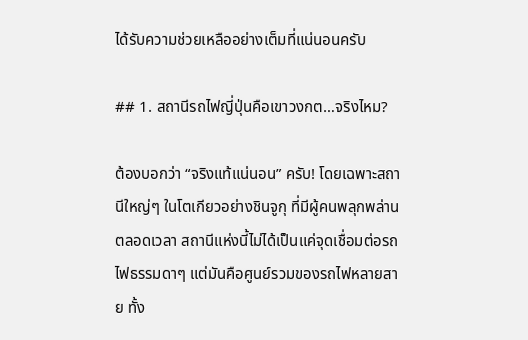ได้รับความช่วยเหลืออย่างเต็มที่แน่นอนครับ

## 1. สถานีรถไฟญี่ปุ่นคือเขาวงกต…จริงไหม?

ต้องบอกว่า “จริงแท้แน่นอน” ครับ! โดยเฉพาะสถานีใหญ่ๆ ในโตเกียวอย่างชินจูกุ ที่มีผู้คนพลุกพล่านตลอดเวลา สถานีแห่งนี้ไม่ได้เป็นแค่จุดเชื่อมต่อรถไฟธรรมดาๆ แต่มันคือศูนย์รวมของรถไฟหลายสาย ทั้ง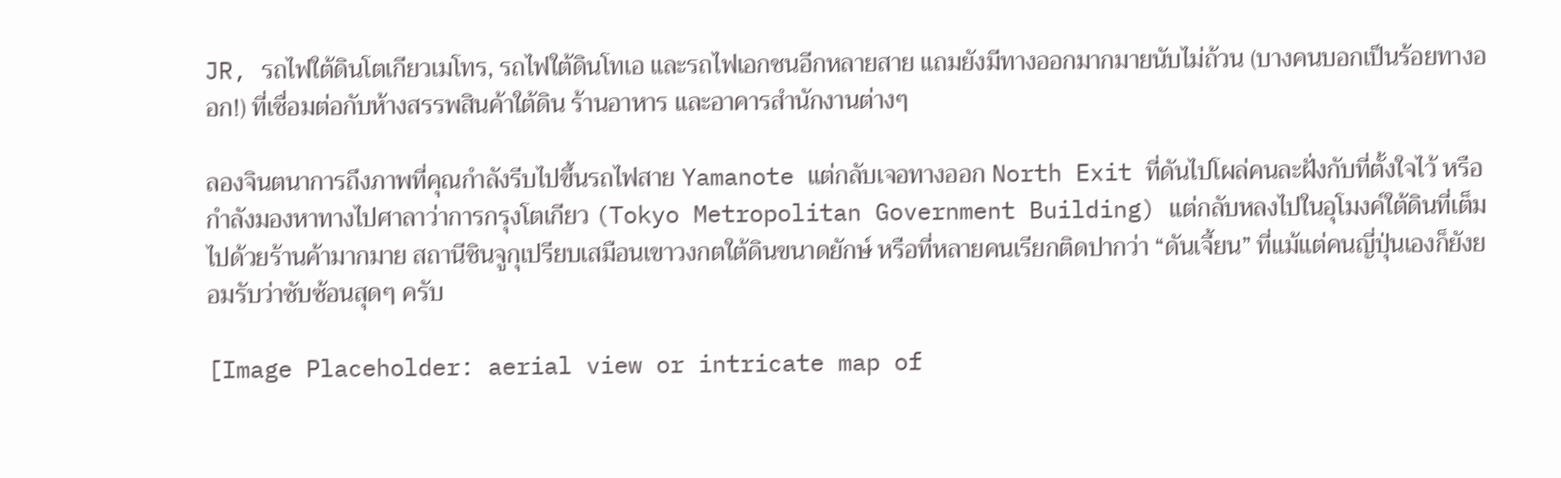JR, รถไฟใต้ดินโตเกียวเมโทร, รถไฟใต้ดินโทเอ และรถไฟเอกชนอีกหลายสาย แถมยังมีทางออกมากมายนับไม่ถ้วน (บางคนบอกเป็นร้อยทางออก!) ที่เชื่อมต่อกับห้างสรรพสินค้าใต้ดิน ร้านอาหาร และอาคารสำนักงานต่างๆ

ลองจินตนาการถึงภาพที่คุณกำลังรีบไปขึ้นรถไฟสาย Yamanote แต่กลับเจอทางออก North Exit ที่ดันไปโผล่คนละฝั่งกับที่ตั้งใจไว้ หรือกำลังมองหาทางไปศาลาว่าการกรุงโตเกียว (Tokyo Metropolitan Government Building) แต่กลับหลงไปในอุโมงค์ใต้ดินที่เต็มไปด้วยร้านค้ามากมาย สถานีชินจูกุเปรียบเสมือนเขาวงกตใต้ดินขนาดยักษ์ หรือที่หลายคนเรียกติดปากว่า “ดันเจี้ยน” ที่แม้แต่คนญี่ปุ่นเองก็ยังยอมรับว่าซับซ้อนสุดๆ ครับ

[Image Placeholder: aerial view or intricate map of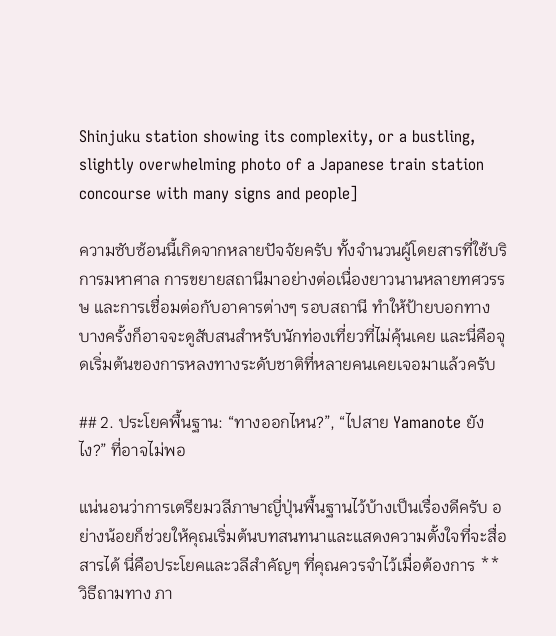Shinjuku station showing its complexity, or a bustling, slightly overwhelming photo of a Japanese train station concourse with many signs and people]

ความซับซ้อนนี้เกิดจากหลายปัจจัยครับ ทั้งจำนวนผู้โดยสารที่ใช้บริการมหาศาล การขยายสถานีมาอย่างต่อเนื่องยาวนานหลายทศวรรษ และการเชื่อมต่อกับอาคารต่างๆ รอบสถานี ทำให้ป้ายบอกทางบางครั้งก็อาจจะดูสับสนสำหรับนักท่องเที่ยวที่ไม่คุ้นเคย และนี่คือจุดเริ่มต้นของการหลงทางระดับชาติที่หลายคนเคยเจอมาแล้วครับ

## 2. ประโยคพื้นฐาน: “ทางออกไหน?”, “ไปสาย Yamanote ยังไง?” ที่อาจไม่พอ

แน่นอนว่าการเตรียมวลีภาษาญี่ปุ่นพื้นฐานไว้บ้างเป็นเรื่องดีครับ อย่างน้อยก็ช่วยให้คุณเริ่มต้นบทสนทนาและแสดงความตั้งใจที่จะสื่อสารได้ นี่คือประโยคและวลีสำคัญๆ ที่คุณควรจำไว้เมื่อต้องการ **วิธีถามทาง ภา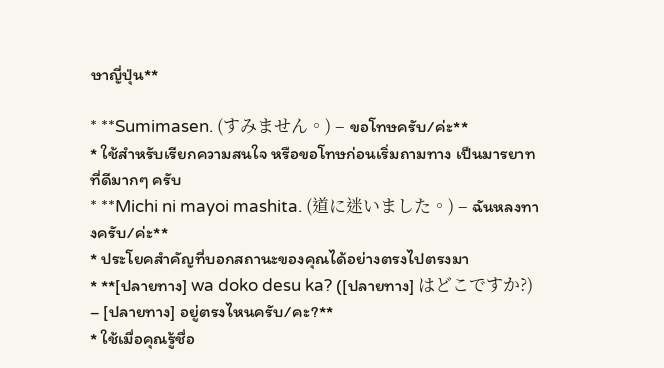ษาญี่ปุ่น**

* **Sumimasen. (すみません。) – ขอโทษครับ/ค่ะ**
* ใช้สำหรับเรียกความสนใจ หรือขอโทษก่อนเริ่มถามทาง เป็นมารยาทที่ดีมากๆ ครับ
* **Michi ni mayoi mashita. (道に迷いました。) – ฉันหลงทางครับ/ค่ะ**
* ประโยคสำคัญที่บอกสถานะของคุณได้อย่างตรงไปตรงมา
* **[ปลายทาง] wa doko desu ka? ([ปลายทาง] はどこですか?) – [ปลายทาง] อยู่ตรงไหนครับ/คะ?**
* ใช้เมื่อคุณรู้ชื่อ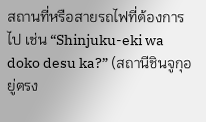สถานที่หรือสายรถไฟที่ต้องการไป เช่น “Shinjuku-eki wa doko desu ka?” (สถานีชินจูกุอยู่ตรง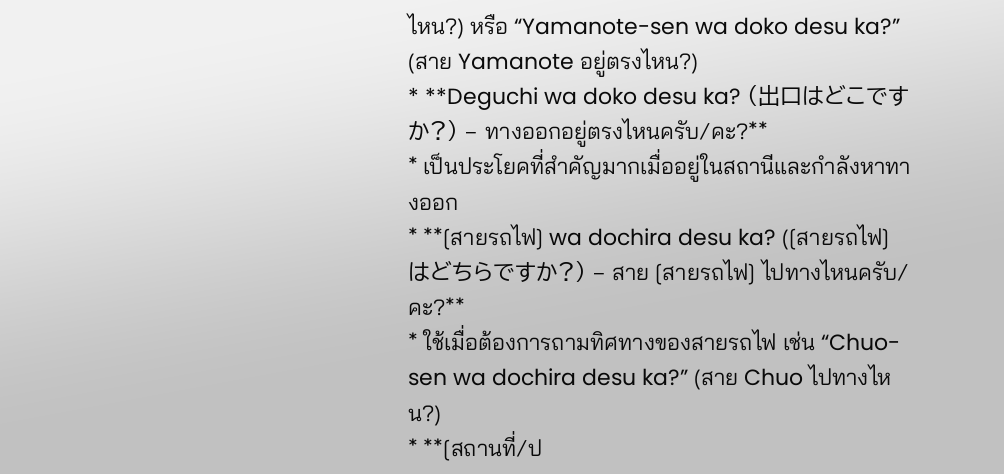ไหน?) หรือ “Yamanote-sen wa doko desu ka?” (สาย Yamanote อยู่ตรงไหน?)
* **Deguchi wa doko desu ka? (出口はどこですか?) – ทางออกอยู่ตรงไหนครับ/คะ?**
* เป็นประโยคที่สำคัญมากเมื่ออยู่ในสถานีและกำลังหาทางออก
* **[สายรถไฟ] wa dochira desu ka? ([สายรถไฟ] はどちらですか?) – สาย [สายรถไฟ] ไปทางไหนครับ/คะ?**
* ใช้เมื่อต้องการถามทิศทางของสายรถไฟ เช่น “Chuo-sen wa dochira desu ka?” (สาย Chuo ไปทางไหน?)
* **[สถานที่/ป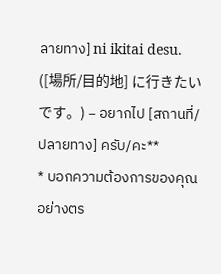ลายทาง] ni ikitai desu. ([場所/目的地] に行きたいです。) – อยากไป [สถานที่/ปลายทาง] ครับ/คะ**
* บอกความต้องการของคุณอย่างตร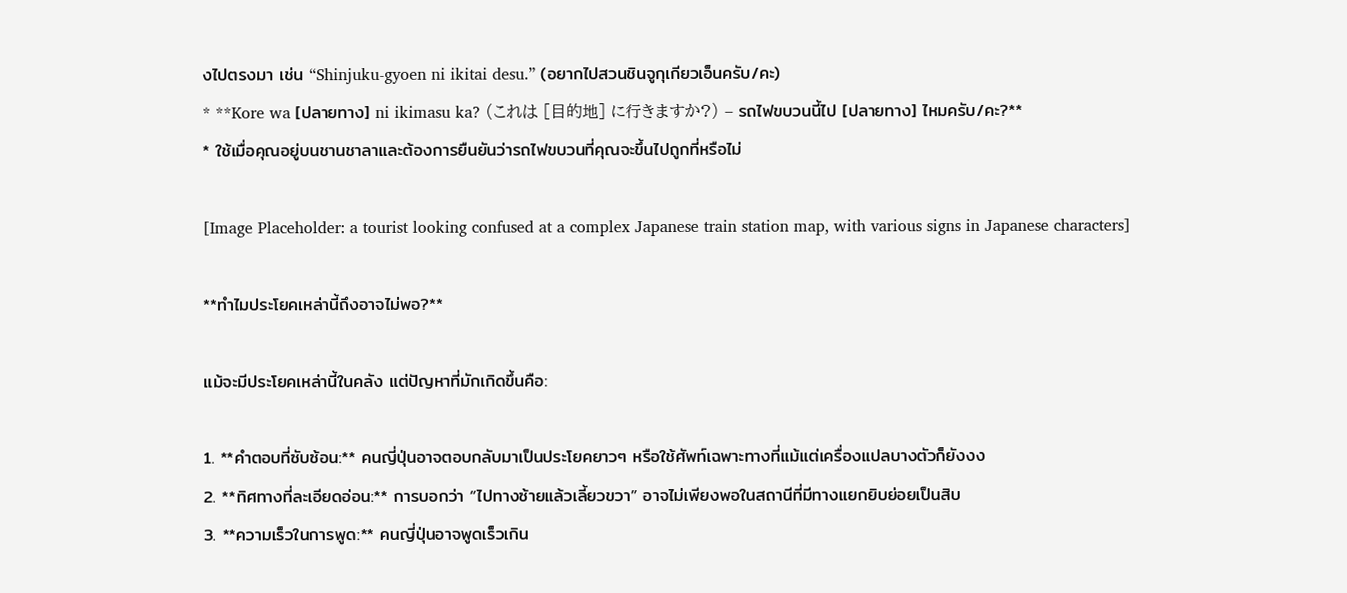งไปตรงมา เช่น “Shinjuku-gyoen ni ikitai desu.” (อยากไปสวนชินจูกุเกียวเอ็นครับ/คะ)
* **Kore wa [ปลายทาง] ni ikimasu ka? (これは [目的地] に行きますか?) – รถไฟขบวนนี้ไป [ปลายทาง] ไหมครับ/คะ?**
* ใช้เมื่อคุณอยู่บนชานชาลาและต้องการยืนยันว่ารถไฟขบวนที่คุณจะขึ้นไปถูกที่หรือไม่

[Image Placeholder: a tourist looking confused at a complex Japanese train station map, with various signs in Japanese characters]

**ทำไมประโยคเหล่านี้ถึงอาจไม่พอ?**

แม้จะมีประโยคเหล่านี้ในคลัง แต่ปัญหาที่มักเกิดขึ้นคือ:

1. **คำตอบที่ซับซ้อน:** คนญี่ปุ่นอาจตอบกลับมาเป็นประโยคยาวๆ หรือใช้ศัพท์เฉพาะทางที่แม้แต่เครื่องแปลบางตัวก็ยังงง
2. **ทิศทางที่ละเอียดอ่อน:** การบอกว่า “ไปทางซ้ายแล้วเลี้ยวขวา” อาจไม่เพียงพอในสถานีที่มีทางแยกยิบย่อยเป็นสิบ
3. **ความเร็วในการพูด:** คนญี่ปุ่นอาจพูดเร็วเกิน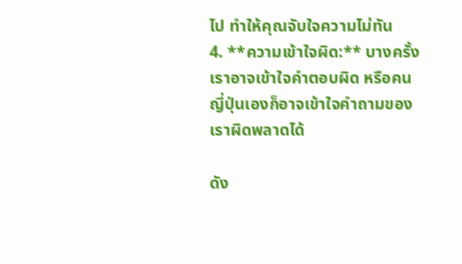ไป ทำให้คุณจับใจความไม่ทัน
4. **ความเข้าใจผิด:** บางครั้งเราอาจเข้าใจคำตอบผิด หรือคนญี่ปุ่นเองก็อาจเข้าใจคำถามของเราผิดพลาดได้

ดัง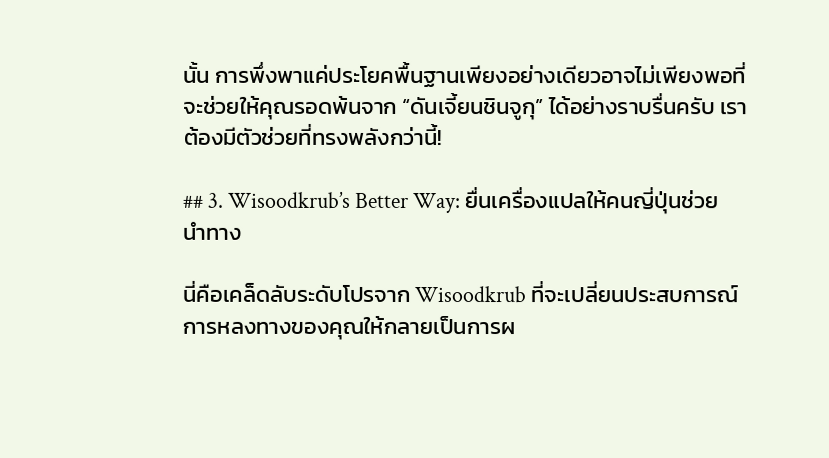นั้น การพึ่งพาแค่ประโยคพื้นฐานเพียงอย่างเดียวอาจไม่เพียงพอที่จะช่วยให้คุณรอดพ้นจาก “ดันเจี้ยนชินจูกุ” ได้อย่างราบรื่นครับ เราต้องมีตัวช่วยที่ทรงพลังกว่านี้!

## 3. Wisoodkrub’s Better Way: ยื่นเครื่องแปลให้คนญี่ปุ่นช่วยนำทาง

นี่คือเคล็ดลับระดับโปรจาก Wisoodkrub ที่จะเปลี่ยนประสบการณ์การหลงทางของคุณให้กลายเป็นการผ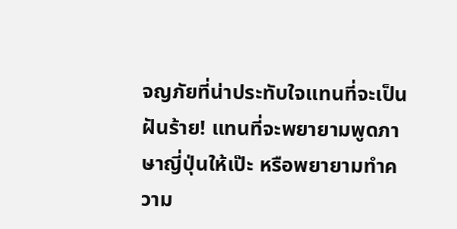จญภัยที่น่าประทับใจแทนที่จะเป็นฝันร้าย! แทนที่จะพยายามพูดภาษาญี่ปุ่นให้เป๊ะ หรือพยายามทำความ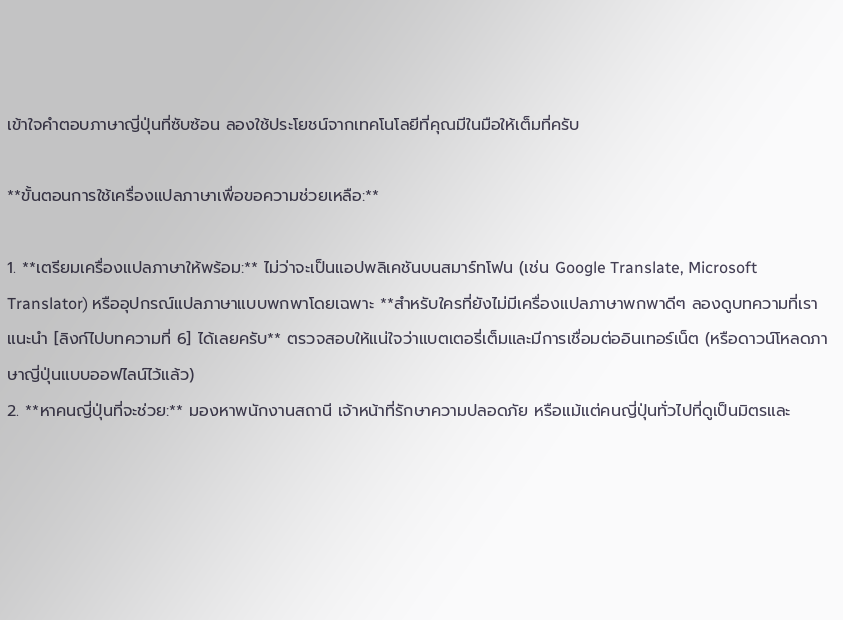เข้าใจคำตอบภาษาญี่ปุ่นที่ซับซ้อน ลองใช้ประโยชน์จากเทคโนโลยีที่คุณมีในมือให้เต็มที่ครับ

**ขั้นตอนการใช้เครื่องแปลภาษาเพื่อขอความช่วยเหลือ:**

1. **เตรียมเครื่องแปลภาษาให้พร้อม:** ไม่ว่าจะเป็นแอปพลิเคชันบนสมาร์ทโฟน (เช่น Google Translate, Microsoft Translator) หรืออุปกรณ์แปลภาษาแบบพกพาโดยเฉพาะ **สำหรับใครที่ยังไม่มีเครื่องแปลภาษาพกพาดีๆ ลองดูบทความที่เราแนะนำ [ลิงก์ไปบทความที่ 6] ได้เลยครับ** ตรวจสอบให้แน่ใจว่าแบตเตอรี่เต็มและมีการเชื่อมต่ออินเทอร์เน็ต (หรือดาวน์โหลดภาษาญี่ปุ่นแบบออฟไลน์ไว้แล้ว)
2. **หาคนญี่ปุ่นที่จะช่วย:** มองหาพนักงานสถานี เจ้าหน้าที่รักษาความปลอดภัย หรือแม้แต่คนญี่ปุ่นทั่วไปที่ดูเป็นมิตรและ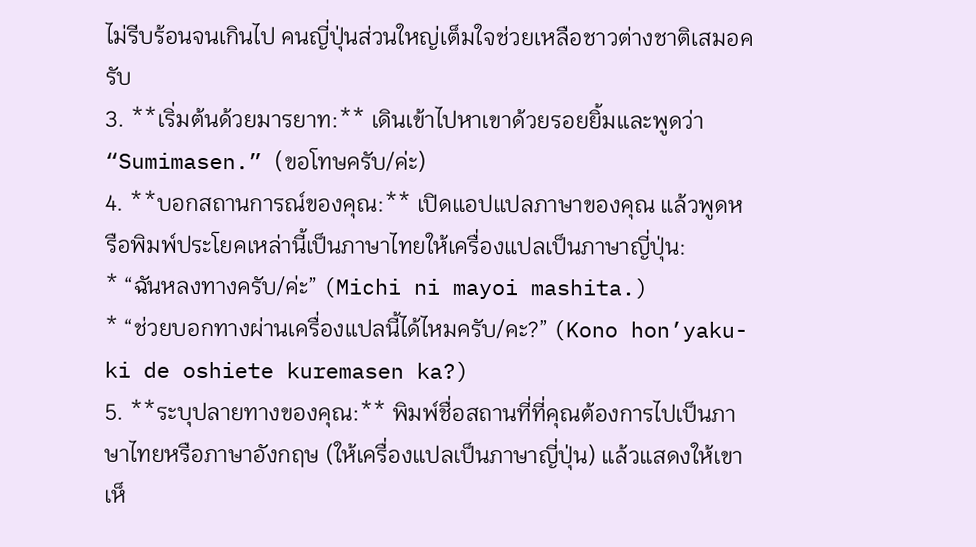ไม่รีบร้อนจนเกินไป คนญี่ปุ่นส่วนใหญ่เต็มใจช่วยเหลือชาวต่างชาติเสมอครับ
3. **เริ่มต้นด้วยมารยาท:** เดินเข้าไปหาเขาด้วยรอยยิ้มและพูดว่า “Sumimasen.” (ขอโทษครับ/ค่ะ)
4. **บอกสถานการณ์ของคุณ:** เปิดแอปแปลภาษาของคุณ แล้วพูดหรือพิมพ์ประโยคเหล่านี้เป็นภาษาไทยให้เครื่องแปลเป็นภาษาญี่ปุ่น:
* “ฉันหลงทางครับ/ค่ะ” (Michi ni mayoi mashita.)
* “ช่วยบอกทางผ่านเครื่องแปลนี้ได้ไหมครับ/คะ?” (Kono hon’yaku-ki de oshiete kuremasen ka?)
5. **ระบุปลายทางของคุณ:** พิมพ์ชื่อสถานที่ที่คุณต้องการไปเป็นภาษาไทยหรือภาษาอังกฤษ (ให้เครื่องแปลเป็นภาษาญี่ปุ่น) แล้วแสดงให้เขาเห็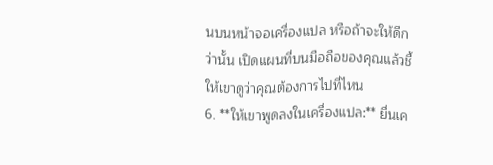นบนหน้าจอเครื่องแปล หรือถ้าจะให้ดีกว่านั้น เปิดแผนที่บนมือถือของคุณแล้วชี้ให้เขาดูว่าคุณต้องการไปที่ไหน
6. **ให้เขาพูดลงในเครื่องแปล:** ยื่นเค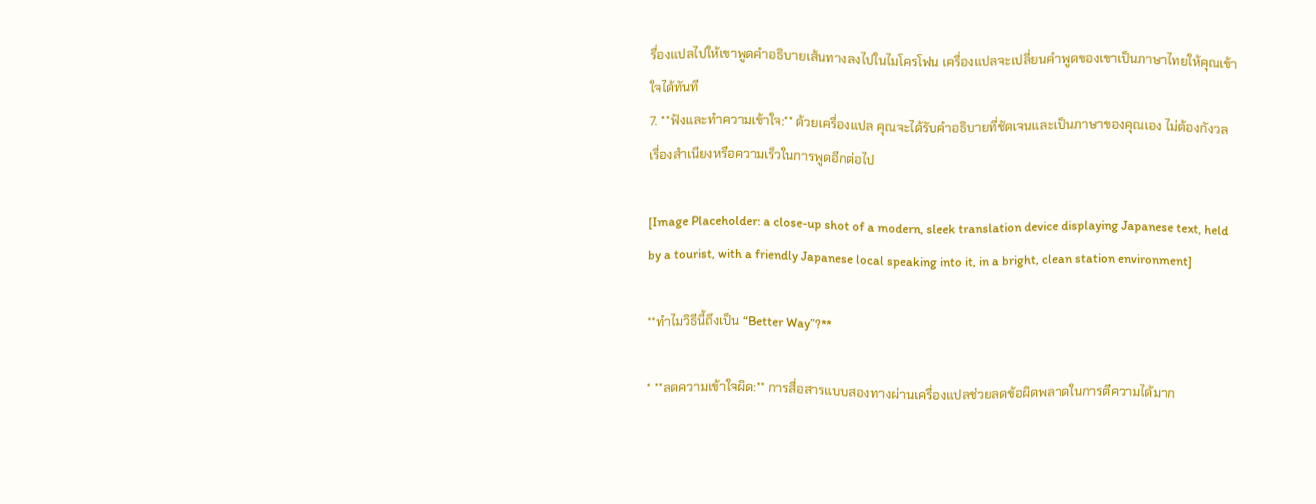รื่องแปลไปให้เขาพูดคำอธิบายเส้นทางลงไปในไมโครโฟน เครื่องแปลจะเปลี่ยนคำพูดของเขาเป็นภาษาไทยให้คุณเข้าใจได้ทันที
7. **ฟังและทำความเข้าใจ:** ด้วยเครื่องแปล คุณจะได้รับคำอธิบายที่ชัดเจนและเป็นภาษาของคุณเอง ไม่ต้องกังวลเรื่องสำเนียงหรือความเร็วในการพูดอีกต่อไป

[Image Placeholder: a close-up shot of a modern, sleek translation device displaying Japanese text, held by a tourist, with a friendly Japanese local speaking into it, in a bright, clean station environment]

**ทำไมวิธีนี้ถึงเป็น “Better Way”?**

* **ลดความเข้าใจผิด:** การสื่อสารแบบสองทางผ่านเครื่องแปลช่วยลดข้อผิดพลาดในการตีความได้มาก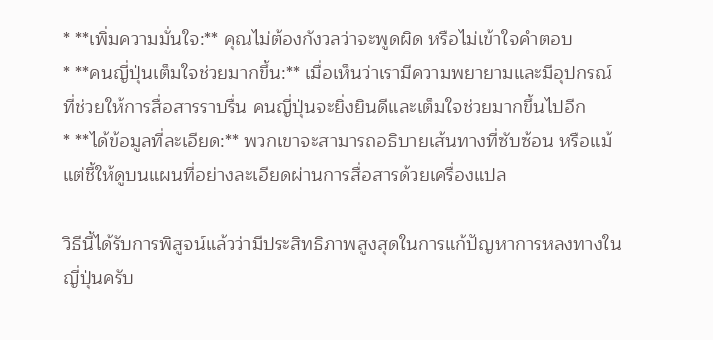* **เพิ่มความมั่นใจ:** คุณไม่ต้องกังวลว่าจะพูดผิด หรือไม่เข้าใจคำตอบ
* **คนญี่ปุ่นเต็มใจช่วยมากขึ้น:** เมื่อเห็นว่าเรามีความพยายามและมีอุปกรณ์ที่ช่วยให้การสื่อสารราบรื่น คนญี่ปุ่นจะยิ่งยินดีและเต็มใจช่วยมากขึ้นไปอีก
* **ได้ข้อมูลที่ละเอียด:** พวกเขาจะสามารถอธิบายเส้นทางที่ซับซ้อน หรือแม้แต่ชี้ให้ดูบนแผนที่อย่างละเอียดผ่านการสื่อสารด้วยเครื่องแปล

วิธีนี้ได้รับการพิสูจน์แล้วว่ามีประสิทธิภาพสูงสุดในการแก้ปัญหาการหลงทางในญี่ปุ่นครับ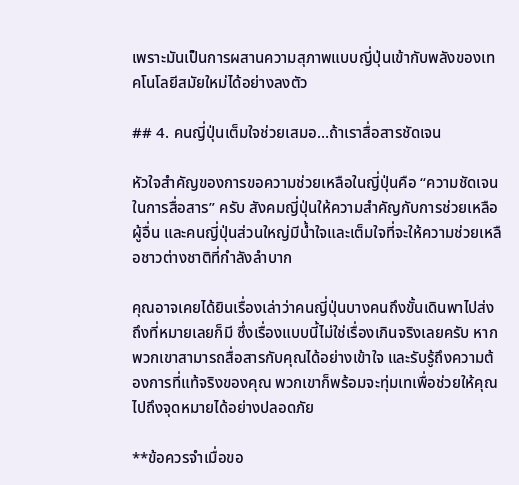เพราะมันเป็นการผสานความสุภาพแบบญี่ปุ่นเข้ากับพลังของเทคโนโลยีสมัยใหม่ได้อย่างลงตัว

## 4. คนญี่ปุ่นเต็มใจช่วยเสมอ…ถ้าเราสื่อสารชัดเจน

หัวใจสำคัญของการขอความช่วยเหลือในญี่ปุ่นคือ “ความชัดเจนในการสื่อสาร” ครับ สังคมญี่ปุ่นให้ความสำคัญกับการช่วยเหลือผู้อื่น และคนญี่ปุ่นส่วนใหญ่มีน้ำใจและเต็มใจที่จะให้ความช่วยเหลือชาวต่างชาติที่กำลังลำบาก

คุณอาจเคยได้ยินเรื่องเล่าว่าคนญี่ปุ่นบางคนถึงขั้นเดินพาไปส่งถึงที่หมายเลยก็มี ซึ่งเรื่องแบบนี้ไม่ใช่เรื่องเกินจริงเลยครับ หากพวกเขาสามารถสื่อสารกับคุณได้อย่างเข้าใจ และรับรู้ถึงความต้องการที่แท้จริงของคุณ พวกเขาก็พร้อมจะทุ่มเทเพื่อช่วยให้คุณไปถึงจุดหมายได้อย่างปลอดภัย

**ข้อควรจำเมื่อขอ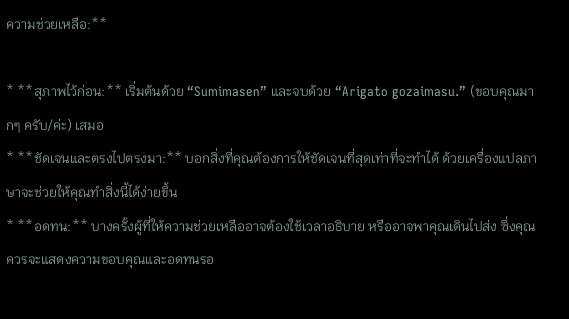ความช่วยเหลือ:**

* **สุภาพไว้ก่อน:** เริ่มต้นด้วย “Sumimasen” และจบด้วย “Arigato gozaimasu.” (ขอบคุณมากๆ ครับ/ค่ะ) เสมอ
* **ชัดเจนและตรงไปตรงมา:** บอกสิ่งที่คุณต้องการให้ชัดเจนที่สุดเท่าที่จะทำได้ ด้วยเครื่องแปลภาษาจะช่วยให้คุณทำสิ่งนี้ได้ง่ายขึ้น
* **อดทน:** บางครั้งผู้ที่ให้ความช่วยเหลืออาจต้องใช้เวลาอธิบาย หรืออาจพาคุณเดินไปส่ง ซึ่งคุณควรจะแสดงความขอบคุณและอดทนรอ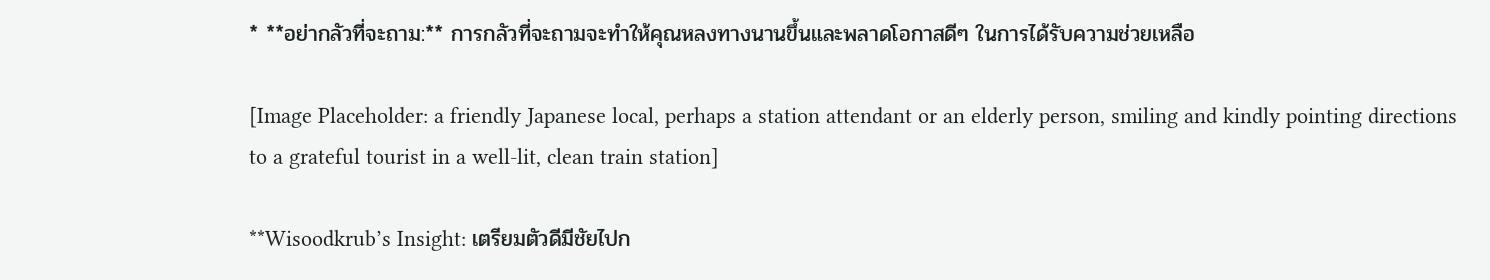* **อย่ากลัวที่จะถาม:** การกลัวที่จะถามจะทำให้คุณหลงทางนานขึ้นและพลาดโอกาสดีๆ ในการได้รับความช่วยเหลือ

[Image Placeholder: a friendly Japanese local, perhaps a station attendant or an elderly person, smiling and kindly pointing directions to a grateful tourist in a well-lit, clean train station]

**Wisoodkrub’s Insight: เตรียมตัวดีมีชัยไปก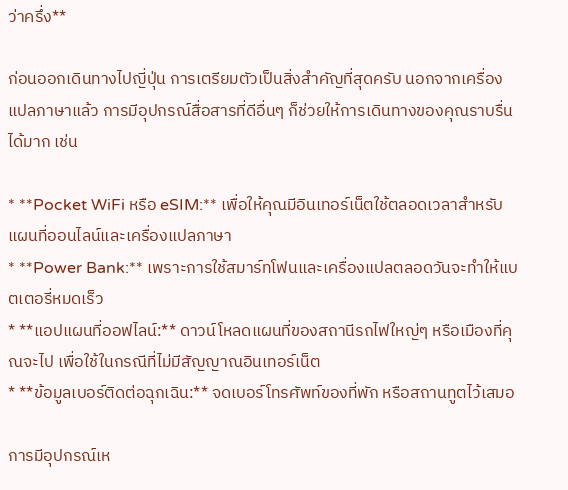ว่าครึ่ง**

ก่อนออกเดินทางไปญี่ปุ่น การเตรียมตัวเป็นสิ่งสำคัญที่สุดครับ นอกจากเครื่องแปลภาษาแล้ว การมีอุปกรณ์สื่อสารที่ดีอื่นๆ ก็ช่วยให้การเดินทางของคุณราบรื่นได้มาก เช่น

* **Pocket WiFi หรือ eSIM:** เพื่อให้คุณมีอินเทอร์เน็ตใช้ตลอดเวลาสำหรับแผนที่ออนไลน์และเครื่องแปลภาษา
* **Power Bank:** เพราะการใช้สมาร์ทโฟนและเครื่องแปลตลอดวันจะทำให้แบตเตอรี่หมดเร็ว
* **แอปแผนที่ออฟไลน์:** ดาวน์โหลดแผนที่ของสถานีรถไฟใหญ่ๆ หรือเมืองที่คุณจะไป เพื่อใช้ในกรณีที่ไม่มีสัญญาณอินเทอร์เน็ต
* **ข้อมูลเบอร์ติดต่อฉุกเฉิน:** จดเบอร์โทรศัพท์ของที่พัก หรือสถานทูตไว้เสมอ

การมีอุปกรณ์เห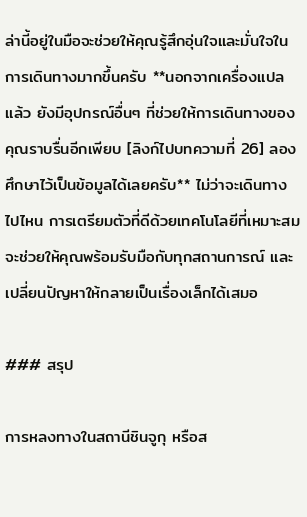ล่านี้อยู่ในมือจะช่วยให้คุณรู้สึกอุ่นใจและมั่นใจในการเดินทางมากขึ้นครับ **นอกจากเครื่องแปลแล้ว ยังมีอุปกรณ์อื่นๆ ที่ช่วยให้การเดินทางของคุณราบรื่นอีกเพียบ [ลิงก์ไปบทความที่ 26] ลองศึกษาไว้เป็นข้อมูลได้เลยครับ** ไม่ว่าจะเดินทางไปไหน การเตรียมตัวที่ดีด้วยเทคโนโลยีที่เหมาะสม จะช่วยให้คุณพร้อมรับมือกับทุกสถานการณ์ และเปลี่ยนปัญหาให้กลายเป็นเรื่องเล็กได้เสมอ

### สรุป

การหลงทางในสถานีชินจูกุ หรือส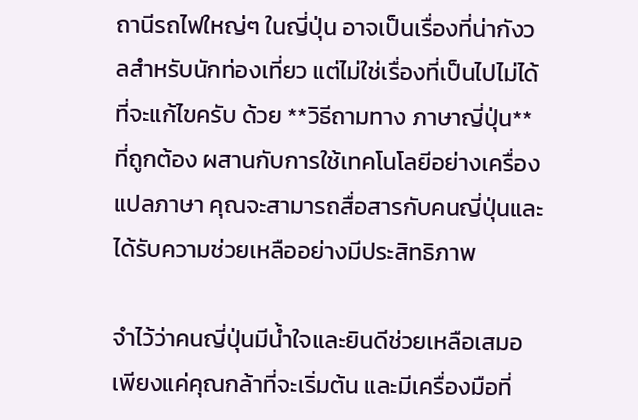ถานีรถไฟใหญ่ๆ ในญี่ปุ่น อาจเป็นเรื่องที่น่ากังวลสำหรับนักท่องเที่ยว แต่ไม่ใช่เรื่องที่เป็นไปไม่ได้ที่จะแก้ไขครับ ด้วย **วิธีถามทาง ภาษาญี่ปุ่น** ที่ถูกต้อง ผสานกับการใช้เทคโนโลยีอย่างเครื่องแปลภาษา คุณจะสามารถสื่อสารกับคนญี่ปุ่นและได้รับความช่วยเหลืออย่างมีประสิทธิภาพ

จำไว้ว่าคนญี่ปุ่นมีน้ำใจและยินดีช่วยเหลือเสมอ เพียงแค่คุณกล้าที่จะเริ่มต้น และมีเครื่องมือที่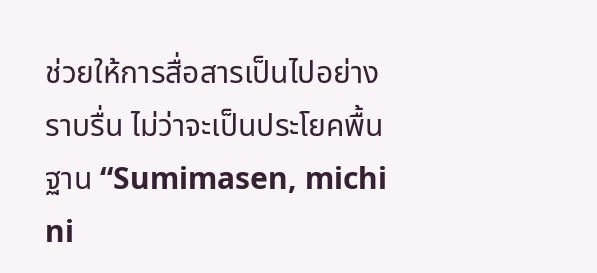ช่วยให้การสื่อสารเป็นไปอย่างราบรื่น ไม่ว่าจะเป็นประโยคพื้นฐาน “Sumimasen, michi ni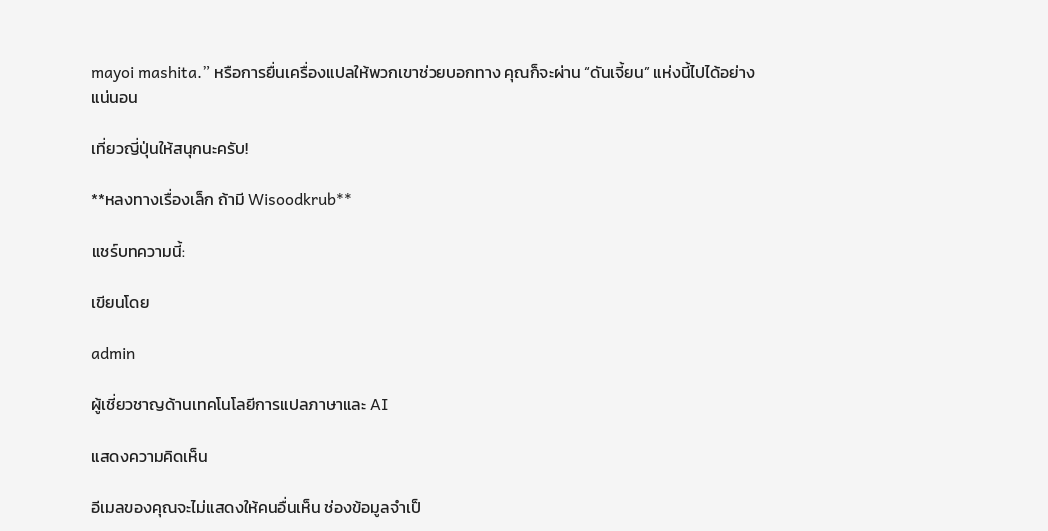mayoi mashita.” หรือการยื่นเครื่องแปลให้พวกเขาช่วยบอกทาง คุณก็จะผ่าน “ดันเจี้ยน” แห่งนี้ไปได้อย่างแน่นอน

เที่ยวญี่ปุ่นให้สนุกนะครับ!

**หลงทางเรื่องเล็ก ถ้ามี Wisoodkrub**

แชร์บทความนี้:

เขียนโดย

admin

ผู้เชี่ยวชาญด้านเทคโนโลยีการแปลภาษาและ AI

แสดงความคิดเห็น

อีเมลของคุณจะไม่แสดงให้คนอื่นเห็น ช่องข้อมูลจำเป็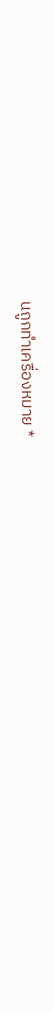นถูกทำเครื่องหมาย *